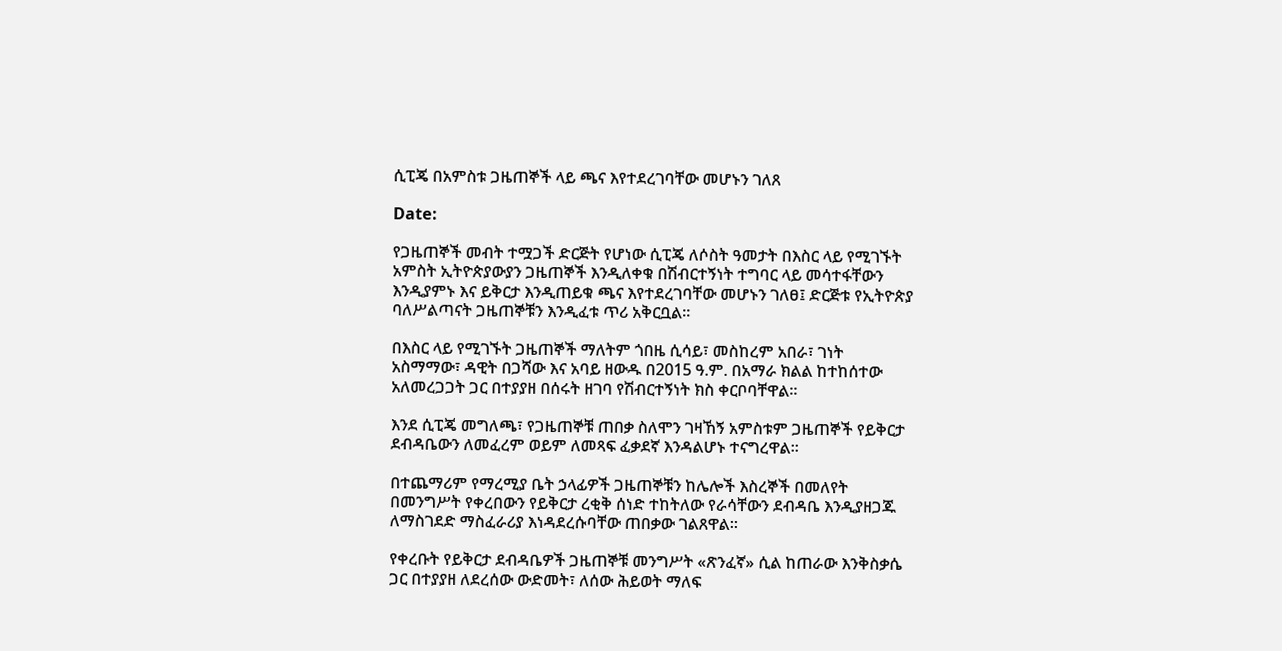ሲፒጄ በአምስቱ ጋዜጠኞች ላይ ጫና እየተደረገባቸው መሆኑን ገለጸ

Date:

የጋዜጠኞች መብት ተሟጋች ድርጅት የሆነው ሲፒጄ ለሶስት ዓመታት በእስር ላይ የሚገኙት አምስት ኢትዮጵያውያን ጋዜጠኞች እንዲለቀቁ በሽብርተኝነት ተግባር ላይ መሳተፋቸውን እንዲያምኑ እና ይቅርታ እንዲጠይቁ ጫና እየተደረገባቸው መሆኑን ገለፀ፤ ድርጅቱ የኢትዮጵያ ባለሥልጣናት ጋዜጠኞቹን እንዲፈቱ ጥሪ አቅርቧል።

በእስር ላይ የሚገኙት ጋዜጠኞች ማለትም ጎበዜ ሲሳይ፣ መስከረም አበራ፣ ገነት አስማማው፣ ዳዊት በጋሻው እና አባይ ዘውዱ በ2015 ዓ.ም. በአማራ ክልል ከተከሰተው አለመረጋጋት ጋር በተያያዘ በሰሩት ዘገባ የሽብርተኝነት ክስ ቀርቦባቸዋል።

እንደ ሲፒጄ መግለጫ፣ የጋዜጠኞቹ ጠበቃ ስለሞን ገዛኸኝ አምስቱም ጋዜጠኞች የይቅርታ ደብዳቤውን ለመፈረም ወይም ለመጻፍ ፈቃደኛ እንዳልሆኑ ተናግረዋል።

በተጨማሪም የማረሚያ ቤት ኃላፊዎች ጋዜጠኞቹን ከሌሎች እስረኞች በመለየት በመንግሥት የቀረበውን የይቅርታ ረቂቅ ሰነድ ተከትለው የራሳቸውን ደብዳቤ እንዲያዘጋጁ ለማስገደድ ማስፈራሪያ እነዳደረሱባቸው ጠበቃው ገልጸዋል።

የቀረቡት የይቅርታ ደብዳቤዎች ጋዜጠኞቹ መንግሥት «ጽንፈኛ» ሲል ከጠራው እንቅስቃሴ ጋር በተያያዘ ለደረሰው ውድመት፣ ለሰው ሕይወት ማለፍ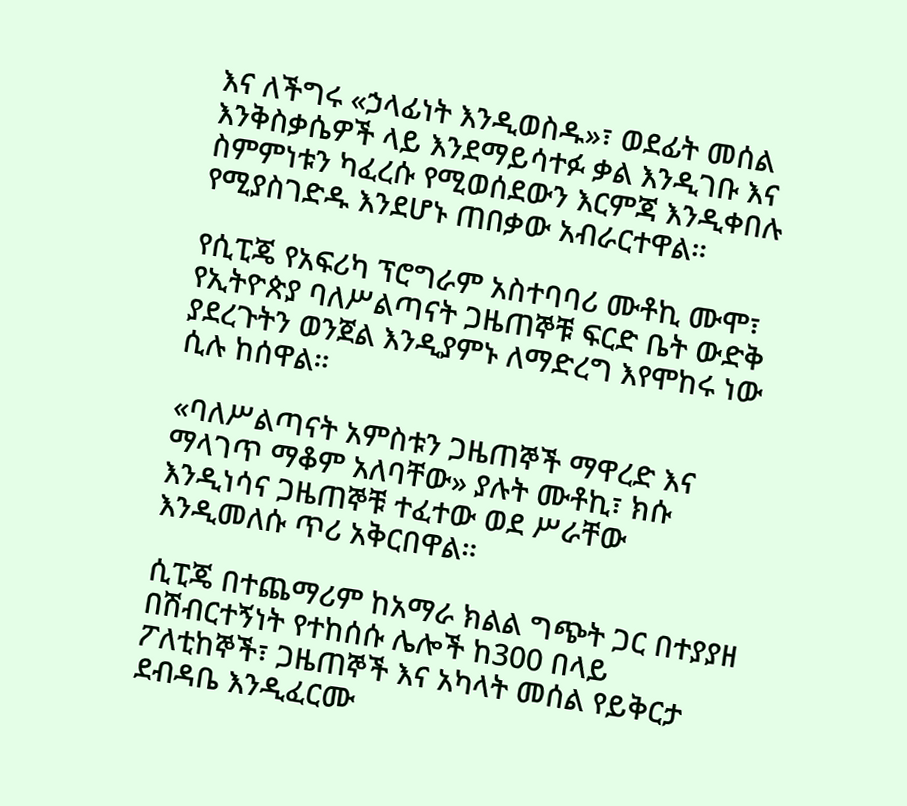እና ለችግሩ «ኃላፊነት እንዲወስዱ»፣ ወደፊት መሰል እንቅስቃሴዎች ላይ እንደማይሳተፉ ቃል እንዲገቡ እና ስምምነቱን ካፈረሱ የሚወሰደውን እርምጃ እንዲቀበሉ የሚያስገድዱ እንደሆኑ ጠበቃው አብራርተዋል።

የሲፒጄ የአፍሪካ ፕሮግራም አስተባባሪ ሙቶኪ ሙሞ፣ የኢትዮጵያ ባለሥልጣናት ጋዜጠኞቹ ፍርድ ቤት ውድቅ ያደረጉትን ወንጀል እንዲያምኑ ለማድረግ እየሞከሩ ነው ሲሉ ከሰዋል።

«ባለሥልጣናት አምስቱን ጋዜጠኞች ማዋረድ እና ማላገጥ ማቆም አለባቸው» ያሉት ሙቶኪ፣ ክሱ እንዲነሳና ጋዜጠኞቹ ተፈተው ወደ ሥራቸው እንዲመለሱ ጥሪ አቅርበዋል።

ሲፒጄ በተጨማሪም ከአማራ ክልል ግጭት ጋር በተያያዘ በሽብርተኝነት የተከሰሱ ሌሎች ከ300 በላይ ፖለቲከኞች፣ ጋዜጠኞች እና አካላት መሰል የይቅርታ ደብዳቤ እንዲፈርሙ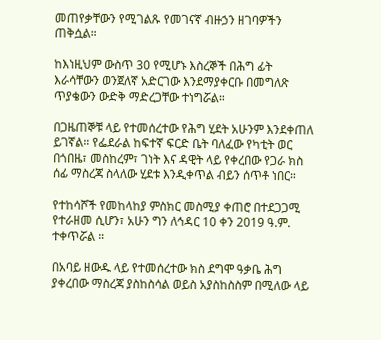መጠየቃቸውን የሚገልጹ የመገናኛ ብዙኃን ዘገባዎችን ጠቅሷል።

ከእነዚህም ውስጥ 30 የሚሆኑ እስረኞች በሕግ ፊት እራሳቸውን ወንጀለኛ አድርገው እንደማያቀርቡ በመግለጽ ጥያቄውን ውድቅ ማድረጋቸው ተነግሯል።

በጋዜጠኞቹ ላይ የተመሰረተው የሕግ ሂደት አሁንም እንደቀጠለ ይገኛል። የፌደራል ከፍተኛ ፍርድ ቤት ባለፈው የካቲት ወር በጎበዜ፣ መስከረም፣ ገነት እና ዳዊት ላይ የቀረበው የጋራ ክስ ሰፊ ማስረጃ ስላለው ሂደቱ እንዲቀጥል ብይን ሰጥቶ ነበር።

የተከሳሾች የመከላከያ ምስክር መስሚያ ቀጠሮ በተደጋጋሚ የተራዘመ ሲሆን፣ አሁን ግን ለኅዳር 10 ቀን 2019 ዓ.ም. ተቀጥሯል ።

በአባይ ዘውዱ ላይ የተመሰረተው ክስ ደግሞ ዓቃቤ ሕግ ያቀረበው ማስረጃ ያስከስሳል ወይስ አያስከስስም በሚለው ላይ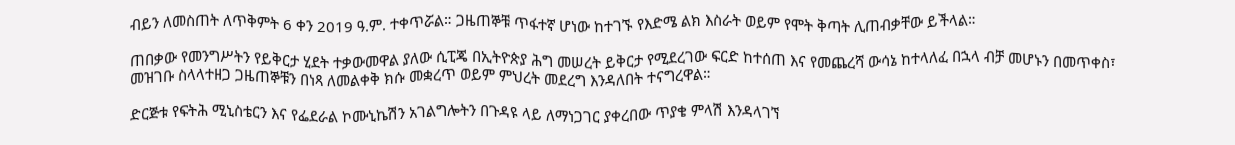ብይን ለመስጠት ለጥቅምት 6 ቀን 2019 ዓ.ም. ተቀጥሯል። ጋዜጠኞቹ ጥፋተኛ ሆነው ከተገኙ የእድሜ ልክ እስራት ወይም የሞት ቅጣት ሊጠብቃቸው ይችላል።

ጠበቃው የመንግሥትን የይቅርታ ሂደት ተቃውመዋል ያለው ሲፒጄ በኢትዮጵያ ሕግ መሠረት ይቅርታ የሚደረገው ፍርድ ከተሰጠ እና የመጨረሻ ውሳኔ ከተላለፈ በኋላ ብቻ መሆኑን በመጥቀስ፣ መዝገቡ ስላላተዘጋ ጋዜጠኞቹን በነጻ ለመልቀቅ ክሱ መቋረጥ ወይም ምህረት መደረግ እንዳለበት ተናግረዋል።

ድርጅቱ የፍትሕ ሚኒስቴርን እና የፌደራል ኮሙኒኬሽን አገልግሎትን በጉዳዩ ላይ ለማነጋገር ያቀረበው ጥያቄ ምላሽ እንዳላገኘ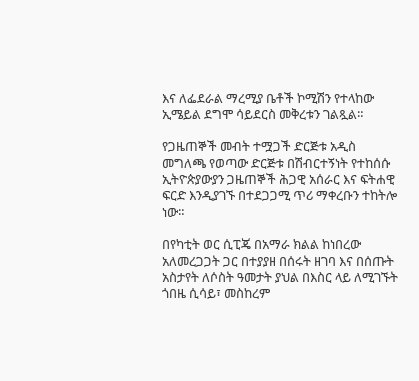እና ለፌደራል ማረሚያ ቤቶች ኮሚሽን የተላከው ኢሜይል ደግሞ ሳይደርስ መቅረቱን ገልጿል።

የጋዜጠኞች መብት ተሟጋች ድርጅቱ አዲስ መግለጫ የወጣው ድርጅቱ በሽብርተኝነት የተከሰሱ ኢትዮጵያውያን ጋዜጠኞች ሕጋዊ አሰራር እና ፍትሐዊ ፍርድ እንዲያገኙ በተደጋጋሚ ጥሪ ማቀረቡን ተከትሎ ነው።

በየካቲት ወር ሲፒጄ በአማራ ክልል ከነበረው አለመረጋጋት ጋር በተያያዘ በሰሩት ዘገባ እና በሰጡት አስታየት ለሶስት ዓመታት ያህል በእስር ላይ ለሚገኙት ጎበዜ ሲሳይ፣ መስከረም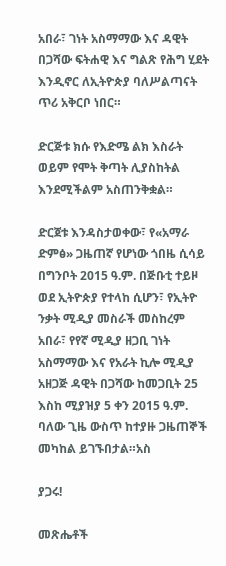አበራ፣ ገነት አስማማው እና ዳዊት በጋሻው ፍትሐዊ እና ግልጽ የሕግ ሂደት እንዲኖር ለኢትዮጵያ ባለሥልጣናት ጥሪ አቅርቦ ነበር።

ድርጅቱ ክሱ የእድሜ ልክ እስራት ወይም የሞት ቅጣት ሊያስከትል እንደሚችልም አስጠንቅቋል።

ድርጀቱ እንዳስታወቀው፣ የ«አማራ ድምፅ» ጋዜጠኛ የሆነው ጎበዜ ሲሳይ በግንቦት 2015 ዓ.ም. በጅቡቲ ተይዞ ወደ ኢትዮጵያ የተላከ ሲሆን፣ የኢትዮ ንቃት ሚዲያ መስራች መስከረም አበራ፣ የየኛ ሚዲያ ዘጋቢ ገነት አስማማው እና የአራት ኪሎ ሚዲያ አዘጋጅ ዳዊት በጋሻው ከመጋቢት 25 እስከ ሚያዝያ 5 ቀን 2015 ዓ.ም. ባለው ጊዜ ውስጥ ከተያዙ ጋዜጠኞች መካከል ይገኙበታል።አስ

ያጋሩ!

መጽሔቶች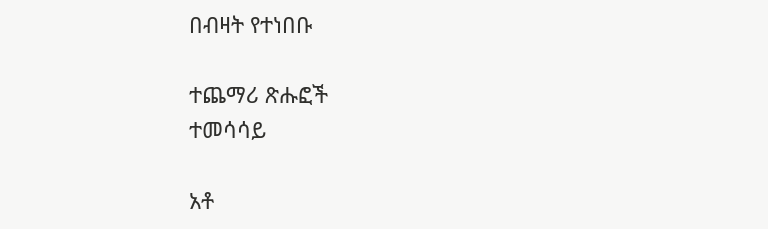በብዛት የተነበቡ

ተጨማሪ ጽሑፎች
ተመሳሳይ

አቶ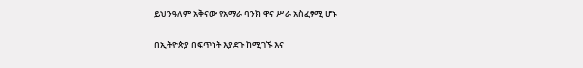ይህንዓለም አቅናው የአማራ ባንክ ዋና ሥራ አስፈፃሚ ሆኑ

በኢትዮጵያ በፍጥነት እያደጉ ከሚገኙ እና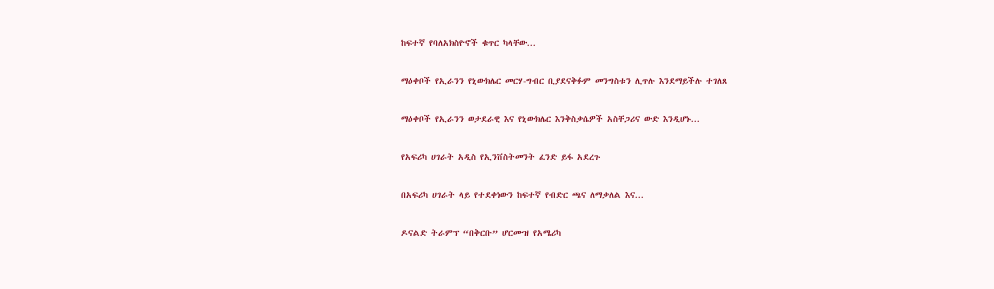ከፍተኛ የባለአክስዮኖች ቁጥር ካላቸው...

ማዕቀቦች የኢራንን የኒውክሌር መርሃ-ግብር ቢያደናቅፉም መንግስቱን ሊጥሉ እንደማይችሉ ተገለጸ

ማዕቀቦች የኢራንን ወታደራዊ እና የኒውክሌር እንቅስቃሴዎች አስቸጋሪና ውድ እንዲሆኑ...

የአፍሪካ ሀገራት አዲስ የኢንቨስትመንት ፈንድ ይፋ አደረጉ

በአፍሪካ ሀገራት ላይ የተደቀነውን ከፍተኛ የብድር ጫና ለማቃለል እና...

ዶናልድ ትራምፕ “በቅርቡ” ሆርሙዝ የአሜሪካ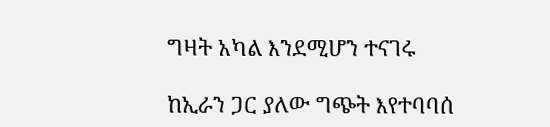ግዛት አካል እንደሚሆን ተናገሩ

ከኢራን ጋር ያለው ግጭት እየተባባሰ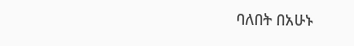ባለበት በአሁኑ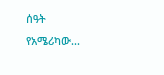ሰዓት የአሜሪካው...